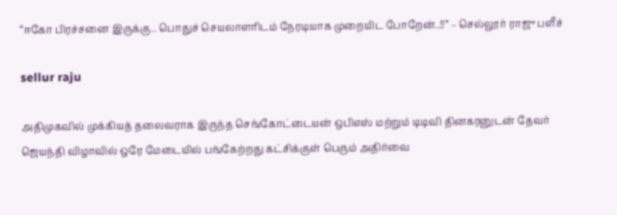“ஈகோ பிரச்சனை இருக்கு.. பொதுச் செயலாளரிடம் நேரடியாக முறையிட போறேன்..!!” – செல்லூர் ராஜு பளீச்

sellur raju

அதிமுகவில் முக்கியத் தலைவராக இருந்த செங்கோட்டையன் ஒபிஎஸ் மற்றும் டிடிவி தினகரனுடன் தேவர் ஜெயந்தி விழாவில் ஒரே மேடையில் பங்கேற்றது கட்சிக்குள் பெரும் அதிர்வை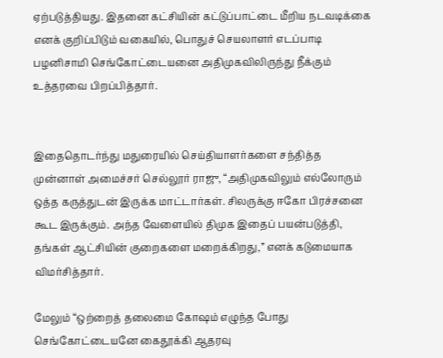ஏற்படுத்தியது. இதனை கட்சியின் கட்டுப்பாட்டை மீறிய நடவடிக்கை எனக் குறிப்பிடும் வகையில், பொதுச் செயலாளர் எடப்பாடி பழனிசாமி செங்கோட்டையனை அதிமுகவிலிருந்து நீக்கும் உத்தரவை பிறப்பித்தார்.


இதைதொடர்ந்து மதுரையில் செய்தியாளர்களை சந்தித்த முன்னாள் அமைச்சர் செல்லூர் ராஜு, “அதிமுகவிலும் எல்லோரும் ஒத்த கருத்துடன் இருக்க மாட்டார்கள். சிலருக்கு ஈகோ பிரச்சனை கூட இருக்கும். அந்த வேளையில் திமுக இதைப் பயன்படுத்தி, தங்கள் ஆட்சியின் குறைகளை மறைக்கிறது,” எனக் கடுமையாக விமர்சித்தார்.

மேலும் “ஒற்றைத் தலைமை கோஷம் எழுந்த போது செங்கோட்டையனே கைதூக்கி ஆதரவு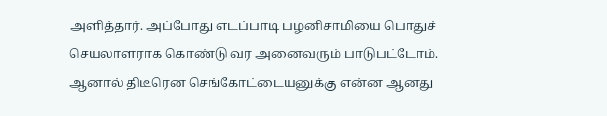அளித்தார். அப்போது எடப்பாடி பழனிசாமியை பொதுச் செயலாளராக கொண்டு வர அனைவரும் பாடுபட்டோம். ஆனால் திடீரென செங்கோட்டையனுக்கு என்ன ஆனது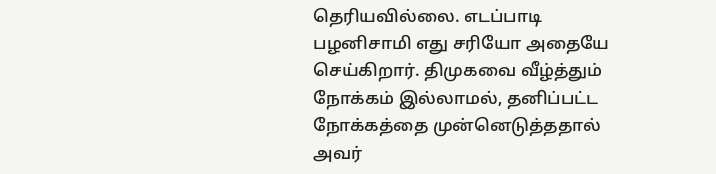தெரியவில்லை. எடப்பாடி பழனிசாமி எது சரியோ அதையே செய்கிறார். திமுகவை வீழ்த்தும் நோக்கம் இல்லாமல், தனிப்பட்ட நோக்கத்தை முன்னெடுத்ததால் அவர்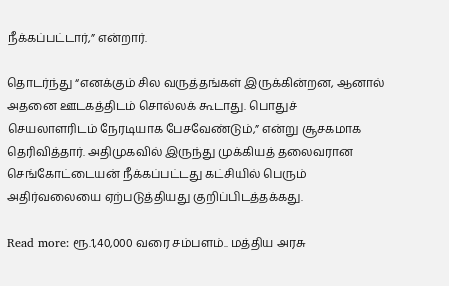நீக்கப்பட்டார்,” என்றார்.

தொடர்ந்து “எனக்கும் சில வருத்தங்கள் இருக்கின்றன, ஆனால் அதனை ஊடகத்திடம் சொல்லக் கூடாது. பொதுச் செயலாளரிடம் நேரடியாக பேசவேண்டும்,” என்று சூசகமாக தெரிவித்தார். அதிமுகவில் இருந்து முக்கியத் தலைவரான செங்கோட்டையன் நீக்கப்பட்டது கட்சியில் பெரும் அதிர்வலையை ஏற்படுத்தியது குறிப்பிடத்தக்கது.

Read more: ரூ.1,40,000 வரை சம்பளம்.. மத்திய அரசு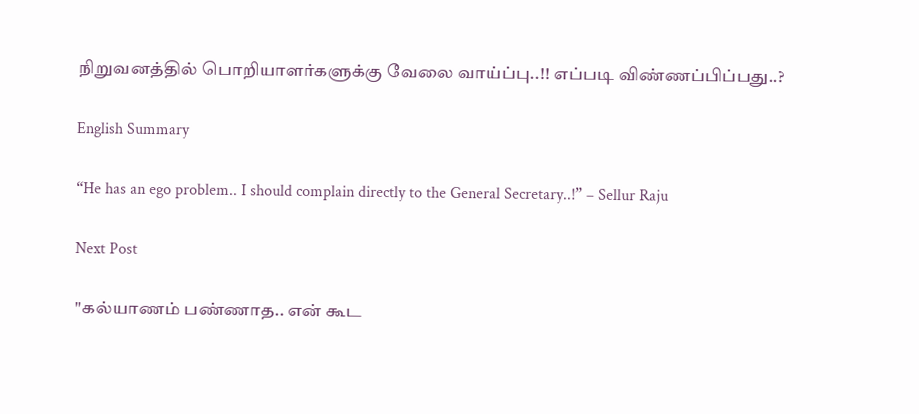நிறுவனத்தில் பொறியாளர்களுக்கு வேலை வாய்ப்பு..!! எப்படி விண்ணப்பிப்பது..?

English Summary

“He has an ego problem.. I should complain directly to the General Secretary..!” – Sellur Raju

Next Post

"கல்யாணம் பண்ணாத.. என் கூட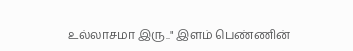உல்லாசமா இரு.." இளம் பெண்ணின்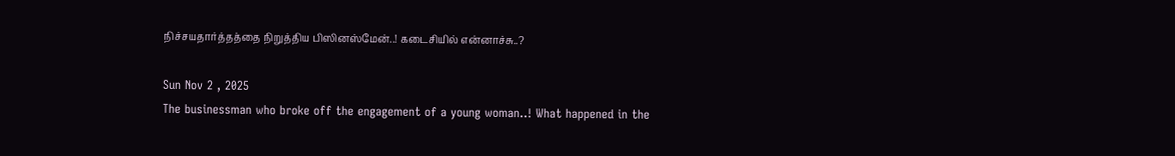நிச்சயதார்த்தத்தை நிறுத்திய பிஸினஸ்மேன்..! கடைசியில் என்னாச்சு..?

Sun Nov 2 , 2025
The businessman who broke off the engagement of a young woman..! What happened in the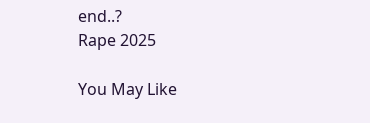end..?
Rape 2025

You May Like